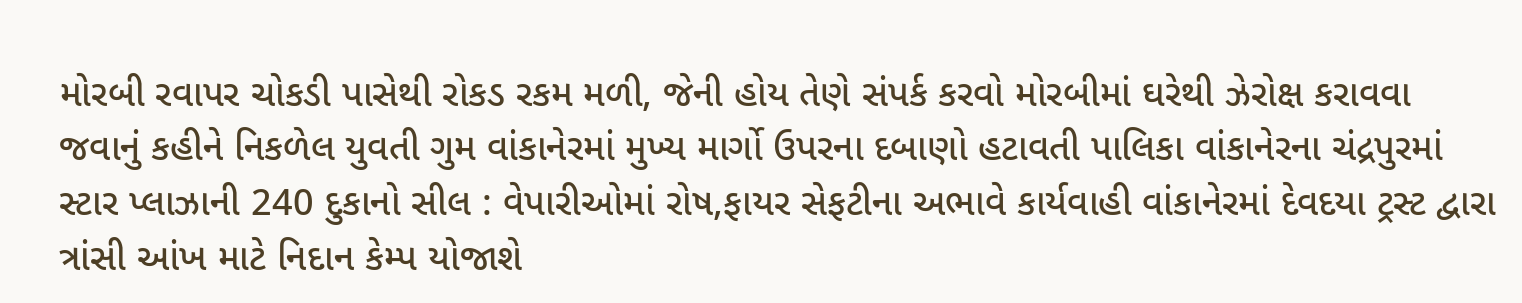મોરબી રવાપર ચોકડી પાસેથી રોકડ રકમ મળી, જેની હોય તેણે સંપર્ક કરવો મોરબીમાં ઘરેથી ઝેરોક્ષ કરાવવા જવાનું કહીને નિકળેલ યુવતી ગુમ વાંકાનેરમાં મુખ્ય માર્ગો ઉપરના દબાણો હટાવતી પાલિકા વાંકાનેરના ચંદ્રપુરમાં સ્ટાર પ્લાઝાની 240 દુકાનો સીલ : વેપારીઓમાં રોષ,ફાયર સેફટીના અભાવે કાર્યવાહી વાંકાનેરમાં દેવદયા ટ્રસ્ટ દ્વારા ત્રાંસી આંખ માટે નિદાન કેમ્પ યોજાશે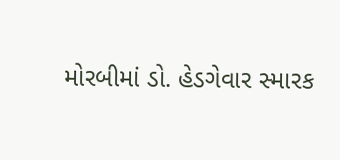મોરબીમાં ડો. હેડગેવાર સ્મારક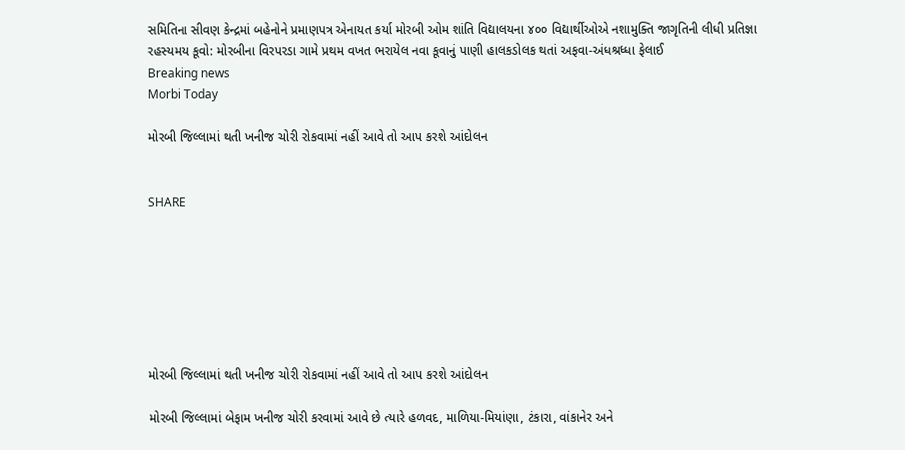સમિતિના સીવણ કેન્દ્રમાં બહેનોને પ્રમાણપત્ર એનાયત કર્યા મોરબી ઓમ શાંતિ વિદ્યાલયના ૪૦૦ વિદ્યાર્થીઓએ નશામુક્તિ જાગૃતિની લીધી પ્રતિજ્ઞા રહસ્યમય કૂવો: મોરબીના વિરપરડા ગામે પ્રથમ વખત ભરાયેલ નવા કૂવાનું પાણી હાલકડોલક થતાં અફવા-અંધશ્રધ્ધા ફેલાઈ
Breaking news
Morbi Today

મોરબી જિલ્લામાં થતી ખનીજ ચોરી રોકવામાં નહીં આવે તો આપ કરશે આંદોલન


SHARE







મોરબી જિલ્લામાં થતી ખનીજ ચોરી રોકવામાં નહીં આવે તો આપ કરશે આંદોલન

મોરબી જિલ્લામાં બેફામ ખનીજ ચોરી કરવામાં આવે છે ત્યારે હળવદ, માળિયા-મિયાંણા, ટંકારા, વાંકાનેર અને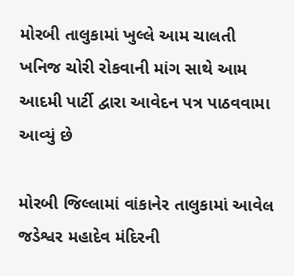મોરબી તાલુકામાં ખુલ્લે આમ ચાલતી ખનિજ ચોરી રોકવાની માંગ સાથે આમ આદમી પાર્ટી દ્વારા આવેદન પત્ર પાઠવવામા આવ્યું છે

મોરબી જિલ્લામાં વાંકાનેર તાલુકામાં આવેલ જડેશ્વર મહાદેવ મંદિરની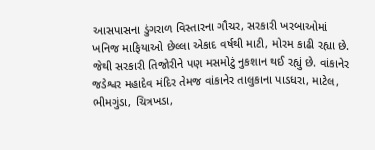આસપાસના ડુંગરાળ વિસ્તારના ગૌચર, સરકારી ખરબાઓમાં ખનિજ માફિયાઓ છેલ્લા એકાદ વર્ષથી માટી, મોરમ કાઢી રહ્યા છે. જેથી સરકારી તિજોરીને પણ મસમોટું નુકશાન થઈ રહ્યું છે. વાંકાનેર જડેશ્વર મહાદેવ મંદિર તેમજ વાંકાનેર તાલુકાના પાડધરા, માટેલ, ભીમગુંડા, ચિત્રખડા,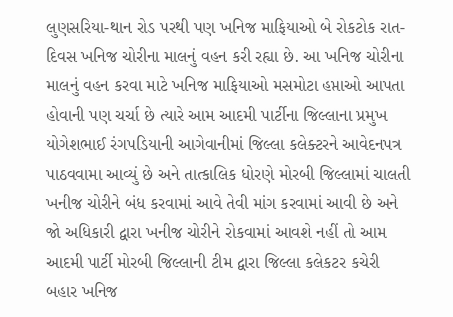લુણસરિયા-થાન રોડ પરથી પણ ખનિજ માફિયાઓ બે રોકટોક રાત-દિવસ ખનિજ ચોરીના માલનું વહન કરી રહ્યા છે. આ ખનિજ ચોરીના માલનું વહન કરવા માટે ખનિજ માફિયાઓ મસમોટા હપ્તાઓ આપતા હોવાની પણ ચર્ચા છે ત્યારે આમ આદમી પાર્ટીના જિલ્લાના પ્રમુખ યોગેશભાઈ રંગપડિયાની આગેવાનીમાં જિલ્લા કલેક્ટરને આવેદનપત્ર પાઠવવામા આવ્યું છે અને તાત્કાલિક ધોરણે મોરબી જિલ્લામાં ચાલતી ખનીજ ચોરીને બંધ કરવામાં આવે તેવી માંગ કરવામાં આવી છે અને જો અધિકારી દ્વારા ખનીજ ચોરીને રોકવામાં આવશે નહીં તો આમ આદમી પાર્ટી મોરબી જિલ્લાની ટીમ દ્વારા જિલ્લા કલેકટર કચેરી બહાર ખનિજ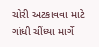ચોરી અટકાવવા માટે ગાંધી ચીંધ્યા માર્ગે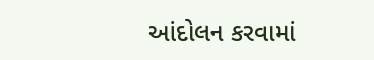આંદોલન કરવામાં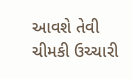આવશે તેવી ચીમકી ઉચ્ચારી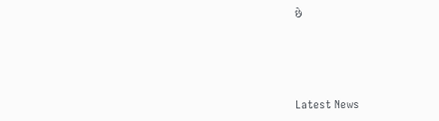છે






Latest News